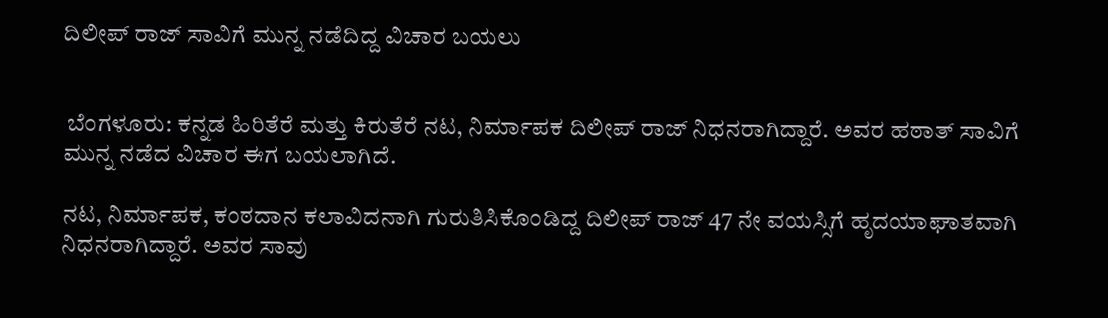ದಿಲೀಪ್ ರಾಜ್ ಸಾವಿಗೆ ಮುನ್ನ ನಡೆದಿದ್ದ ವಿಚಾರ ಬಯಲು


 ಬೆಂಗಳೂರು: ಕನ್ನಡ ಹಿರಿತೆರೆ ಮತ್ತು ಕಿರುತೆರೆ ನಟ, ನಿರ್ಮಾಪಕ ದಿಲೀಪ್ ರಾಜ್ ನಿಧನರಾಗಿದ್ದಾರೆ. ಅವರ ಹಠಾತ್ ಸಾವಿಗೆ ಮುನ್ನ ನಡೆದ ವಿಚಾರ ಈಗ ಬಯಲಾಗಿದೆ.

ನಟ, ನಿರ್ಮಾಪಕ, ಕಂಠದಾನ ಕಲಾವಿದನಾಗಿ ಗುರುತಿಸಿಕೊಂಡಿದ್ದ ದಿಲೀಪ್ ರಾಜ್ 47 ನೇ ವಯಸ್ಸಿಗೆ ಹೃದಯಾಘಾತವಾಗಿ ನಿಧನರಾಗಿದ್ದಾರೆ. ಅವರ ಸಾವು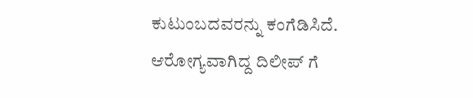ಕುಟುಂಬದವರನ್ನು ಕಂಗೆಡಿಸಿದೆ. ಆರೋಗ್ಯವಾಗಿದ್ದ ದಿಲೀಪ್ ಗೆ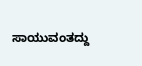ಸಾಯುವಂತದ್ದು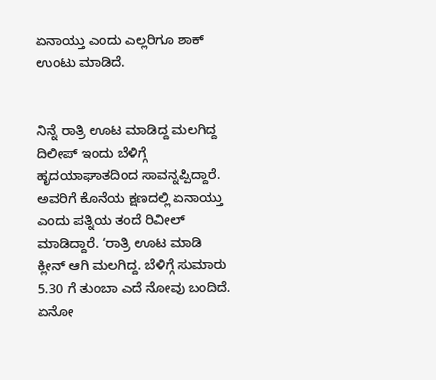ಏನಾಯ್ತು ಎಂದು ಎಲ್ಲರಿಗೂ ಶಾಕ್ ಉಂಟು ಮಾಡಿದೆ.


ನಿನ್ನೆ ರಾತ್ರಿ ಊಟ ಮಾಡಿದ್ದ ಮಲಗಿದ್ದ ದಿಲೀಪ್ ಇಂದು ಬೆಳಿಗ್ಗೆ ಹೃದಯಾಘಾತದಿಂದ ಸಾವನ್ನಪ್ಪಿದ್ದಾರೆ. ಅವರಿಗೆ ಕೊನೆಯ ಕ್ಷಣದಲ್ಲಿ ಏನಾಯ್ತು ಎಂದು ಪತ್ನಿಯ ತಂದೆ ರಿವೀಲ್ ಮಾಡಿದ್ದಾರೆ. ‘ರಾತ್ರಿ ಊಟ ಮಾಡಿ ಕ್ಲೀನ್ ಆಗಿ ಮಲಗಿದ್ದ. ಬೆಳಿಗ್ಗೆ ಸುಮಾರು 5.30 ಗೆ ತುಂಬಾ ಎದೆ ನೋವು ಬಂದಿದೆ. ಏನೋ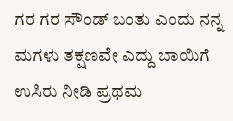ಗರ ಗರ ಸೌಂಡ್ ಬಂತು ಎಂದು ನನ್ನ ಮಗಳು ತಕ್ಷಣವೇ ಎದ್ದು ಬಾಯಿಗೆ ಉಸಿರು ನೀಡಿ ಪ್ರಥಮ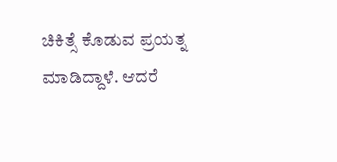ಚಿಕಿತ್ಸೆ ಕೊಡುವ ಪ್ರಯತ್ನ ಮಾಡಿದ್ದಾಳೆ. ಆದರೆ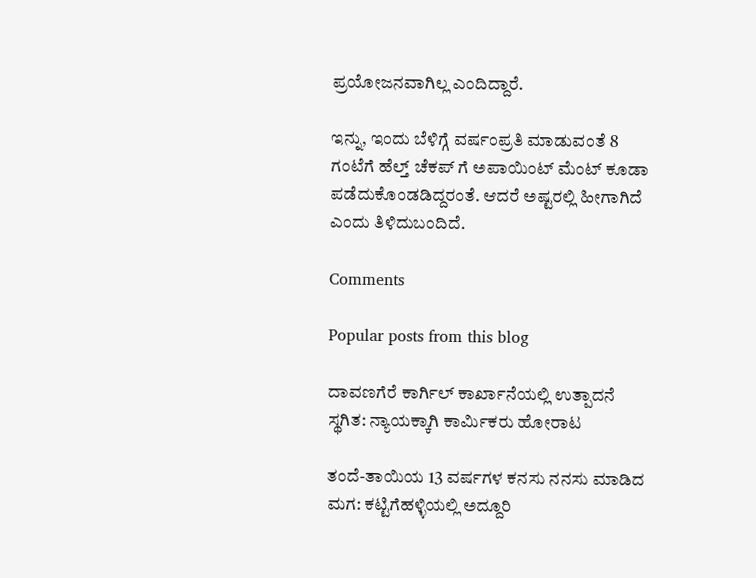ಪ್ರಯೋಜನವಾಗಿಲ್ಲ ಎಂದಿದ್ದಾರೆ.

ಇನ್ನು, ಇಂದು ಬೆಳಿಗ್ಗೆ ವರ್ಷಂಪ್ರತಿ ಮಾಡುವಂತೆ 8 ಗಂಟೆಗೆ ಹೆಲ್ತ್ ಚೆಕಪ್ ಗೆ ಅಪಾಯಿಂಟ್ ಮೆಂಟ್ ಕೂಡಾ ಪಡೆದುಕೊಂಡಡಿದ್ದರಂತೆ. ಆದರೆ ಅಷ್ಟರಲ್ಲಿ ಹೀಗಾಗಿದೆ ಎಂದು ತಿಳಿದುಬಂದಿದೆ.

Comments

Popular posts from this blog

ದಾವಣಗೆರೆ ಕಾರ್ಗಿಲ್ ಕಾರ್ಖಾನೆಯಲ್ಲಿ ಉತ್ಪಾದನೆ ಸ್ಥಗಿತ: ನ್ಯಾಯಕ್ಕಾಗಿ ಕಾರ್ಮಿಕರು ಹೋರಾಟ

ತಂದೆ-ತಾಯಿಯ 13 ವರ್ಷಗಳ ಕನಸು ನನಸು ಮಾಡಿದ ಮಗ: ಕಟ್ಟಿಗೆಹಳ್ಳಿಯಲ್ಲಿ ಅದ್ದೂರಿ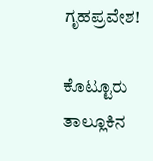ಗೃಹಪ್ರವೇಶ!

ಕೊಟ್ಟೂರು ತಾಲ್ಲೂಕಿನ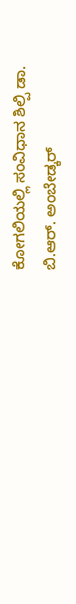ಕೋಗಲಿಯಲ್ಲಿ ಸಂವಿಧಾನ ಶಿಲ್ಪಿ ಡಾ. ಬಿ.ಆರ್. ಅಂಬೇಡ್ಕರ್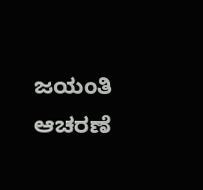ಜಯಂತಿ ಆಚರಣೆ